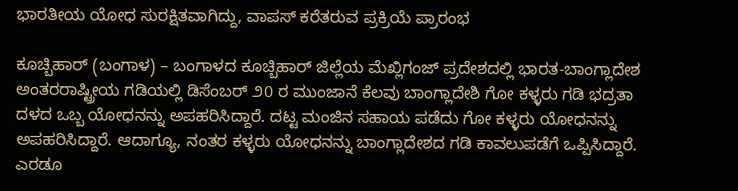ಭಾರತೀಯ ಯೋಧ ಸುರಕ್ಷಿತವಾಗಿದ್ದು, ವಾಪಸ್ ಕರೆತರುವ ಪ್ರಕ್ರಿಯೆ ಪ್ರಾರಂಭ

ಕೂಚ್ಬಿಹಾರ್ (ಬಂಗಾಳ) – ಬಂಗಾಳದ ಕೂಚ್ಬಿಹಾರ್ ಜಿಲ್ಲೆಯ ಮೆಖ್ಲಿಗಂಜ್ ಪ್ರದೇಶದಲ್ಲಿ ಭಾರತ-ಬಾಂಗ್ಲಾದೇಶ ಅಂತರರಾಷ್ಟ್ರೀಯ ಗಡಿಯಲ್ಲಿ ಡಿಸೆಂಬರ್ ೨0 ರ ಮುಂಜಾನೆ ಕೆಲವು ಬಾಂಗ್ಲಾದೇಶಿ ಗೋ ಕಳ್ಳರು ಗಡಿ ಭದ್ರತಾ ದಳದ ಒಬ್ಬ ಯೋಧನನ್ನು ಅಪಹರಿಸಿದ್ದಾರೆ. ದಟ್ಟ ಮಂಜಿನ ಸಹಾಯ ಪಡೆದು ಗೋ ಕಳ್ಳರು ಯೋಧನನ್ನು ಅಪಹರಿಸಿದ್ದಾರೆ. ಆದಾಗ್ಯೂ, ನಂತರ ಕಳ್ಳರು ಯೋಧನನ್ನು ಬಾಂಗ್ಲಾದೇಶದ ಗಡಿ ಕಾವಲುಪಡೆಗೆ ಒಪ್ಪಿಸಿದ್ದಾರೆ. ಎರಡೂ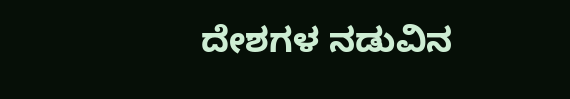ದೇಶಗಳ ನಡುವಿನ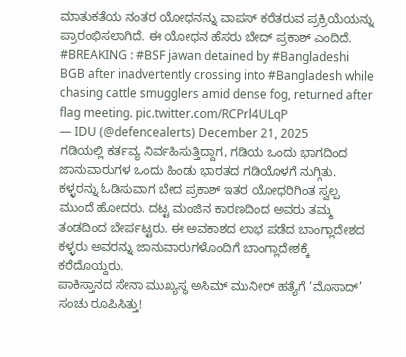ಮಾತುಕತೆಯ ನಂತರ ಯೋಧನನ್ನು ವಾಪಸ್ ಕರೆತರುವ ಪ್ರಕ್ರಿಯೆಯನ್ನು ಪ್ರಾರಂಭಿಸಲಾಗಿದೆ. ಈ ಯೋಧನ ಹೆಸರು ಬೇದ್ ಪ್ರಕಾಶ್ ಎಂದಿದೆ.
#BREAKING : #BSF jawan detained by #Bangladeshi BGB after inadvertently crossing into #Bangladesh while chasing cattle smugglers amid dense fog, returned after flag meeting. pic.twitter.com/RCPrl4ULqP
— IDU (@defencealerts) December 21, 2025
ಗಡಿಯಲ್ಲಿ ಕರ್ತವ್ಯ ನಿರ್ವಹಿಸುತ್ತಿದ್ದಾಗ, ಗಡಿಯ ಒಂದು ಭಾಗದಿಂದ ಜಾನುವಾರುಗಳ ಒಂದು ಹಿಂಡು ಭಾರತದ ಗಡಿಯೊಳಗೆ ನುಗ್ಗಿತು. ಕಳ್ಳರನ್ನು ಓಡಿಸುವಾಗ ಬೇದ ಪ್ರಕಾಶ್ ಇತರ ಯೋಧರಿಗಿಂತ ಸ್ವಲ್ಪ ಮುಂದೆ ಹೋದರು. ದಟ್ಟ ಮಂಜಿನ ಕಾರಣದಿಂದ ಅವರು ತಮ್ಮ ತಂಡದಿಂದ ಬೇರ್ಪಟ್ಟರು. ಈ ಅವಕಾಶದ ಲಾಭ ಪಡೆದ ಬಾಂಗ್ಲಾದೇಶದ ಕಳ್ಳರು ಅವರನ್ನು ಜಾನುವಾರುಗಳೊಂದಿಗೆ ಬಾಂಗ್ಲಾದೇಶಕ್ಕೆ ಕರೆದೊಯ್ದರು.
ಪಾಕಿಸ್ತಾನದ ಸೇನಾ ಮುಖ್ಯಸ್ಥ ಅಸಿಮ್ ಮುನೀರ್ ಹತ್ಯೆಗೆ ‘ಮೊಸಾದ್’ ಸಂಚು ರೂಪಿಸಿತ್ತು!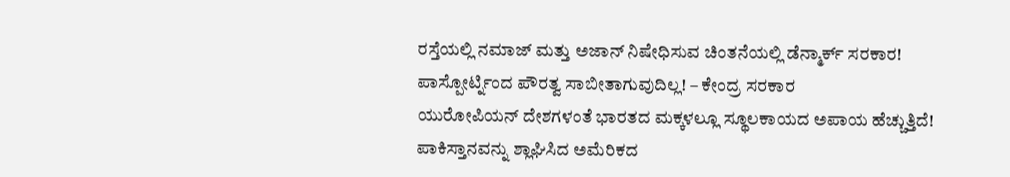ರಸ್ತೆಯಲ್ಲಿ ನಮಾಜ್ ಮತ್ತು ಅಜಾನ್ ನಿಷೇಧಿಸುವ ಚಿಂತನೆಯಲ್ಲಿ ಡೆನ್ಮಾರ್ಕ್ ಸರಕಾರ!
ಪಾಸ್ಪೋರ್ಟ್ನಿಂದ ಪೌರತ್ವ ಸಾಬೀತಾಗುವುದಿಲ್ಲ! – ಕೇಂದ್ರ ಸರಕಾರ
ಯುರೋಪಿಯನ್ ದೇಶಗಳಂತೆ ಭಾರತದ ಮಕ್ಕಳಲ್ಲೂ ಸ್ಥೂಲಕಾಯದ ಅಪಾಯ ಹೆಚ್ಚುತ್ತಿದೆ!
ಪಾಕಿಸ್ತಾನವನ್ನು ಶ್ಲಾಘಿಸಿದ ಅಮೆರಿಕದ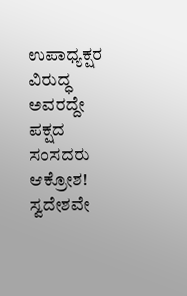ಉಪಾಧ್ಯಕ್ಷರ ವಿರುದ್ಧ ಅವರದ್ದೇ ಪಕ್ಷದ ಸಂಸದರು ಆಕ್ರೋಶ!
ಸ್ವದೇಶವೇ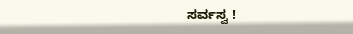ಸರ್ವಸ್ವ !